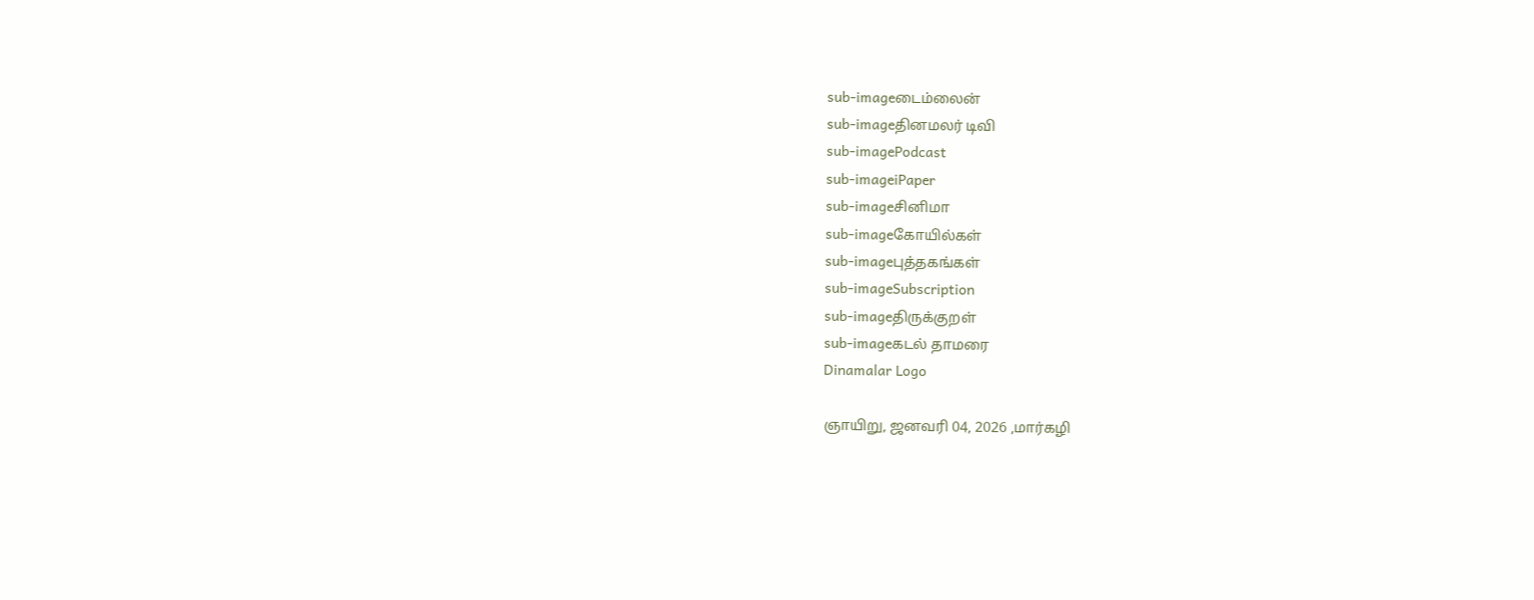sub-imageடைம்லைன்
sub-imageதினமலர் டிவி
sub-imagePodcast
sub-imageiPaper
sub-imageசினிமா
sub-imageகோயில்கள்
sub-imageபுத்தகங்கள்
sub-imageSubscription
sub-imageதிருக்குறள்
sub-imageகடல் தாமரை
Dinamalar Logo

ஞாயிறு, ஜனவரி 04, 2026 ,மார்கழி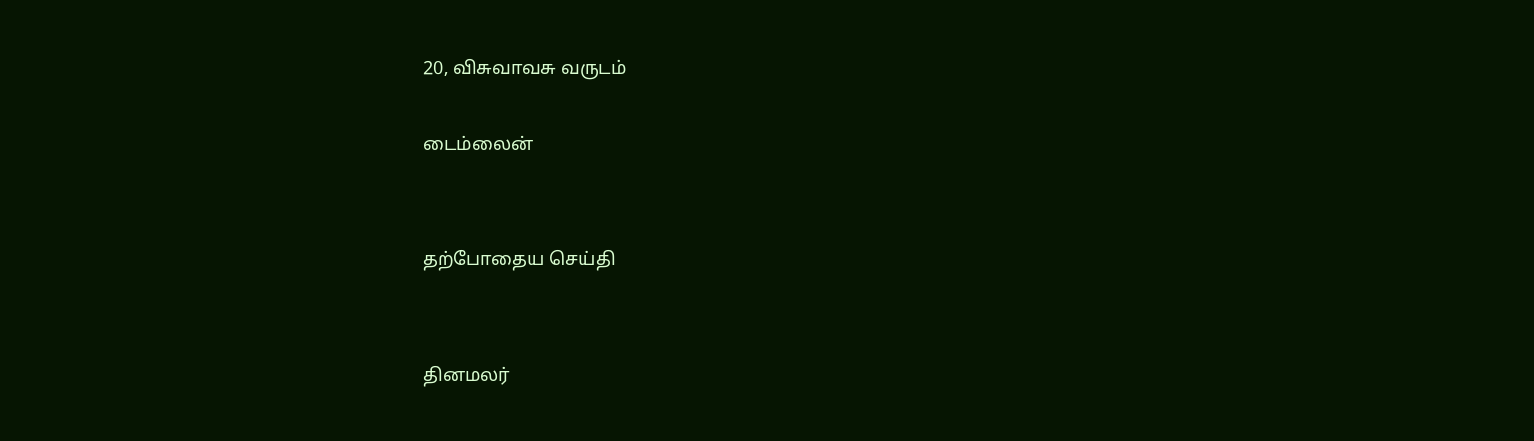20, விசுவாவசு வருடம்

டைம்லைன்


தற்போதைய செய்தி


தினமலர்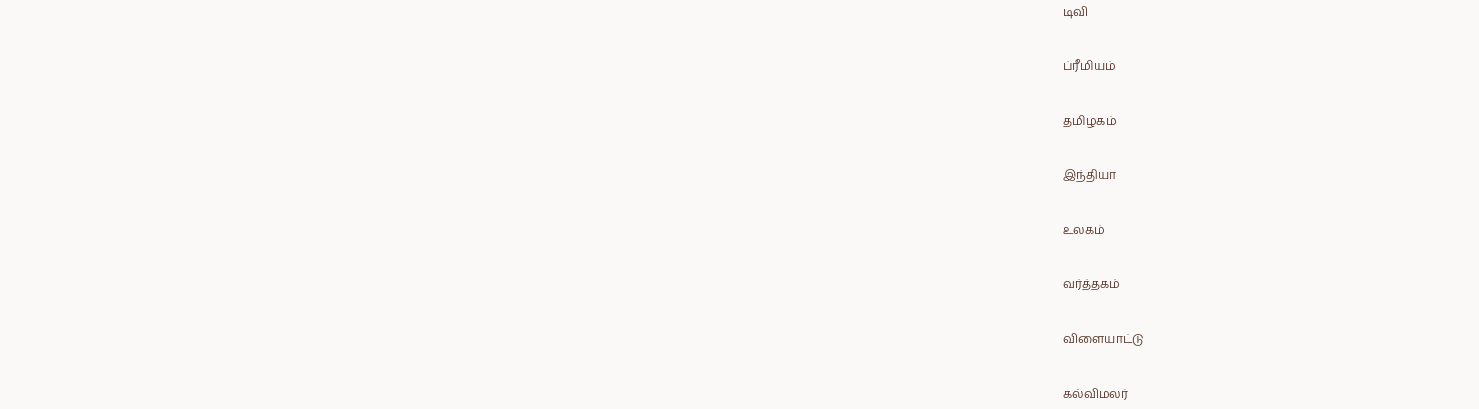டிவி


ப்ரீமியம்


தமிழகம்


இந்தியா


உலகம்


வர்த்தகம்


விளையாட்டு


கல்விமலர்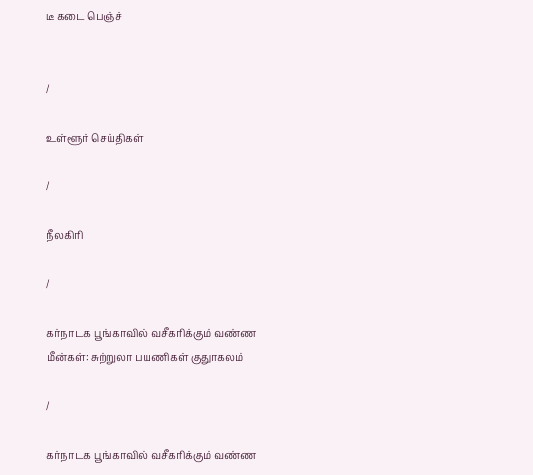டீ கடை பெஞ்ச்


/

உள்ளூர் செய்திகள்

/

நீலகிரி

/

கர்நாடக பூங்காவில் வசீகரிக்கும் வண்ண மீன்கள்: சுற்றுலா பயணிகள் குதுாகலம்

/

கர்நாடக பூங்காவில் வசீகரிக்கும் வண்ண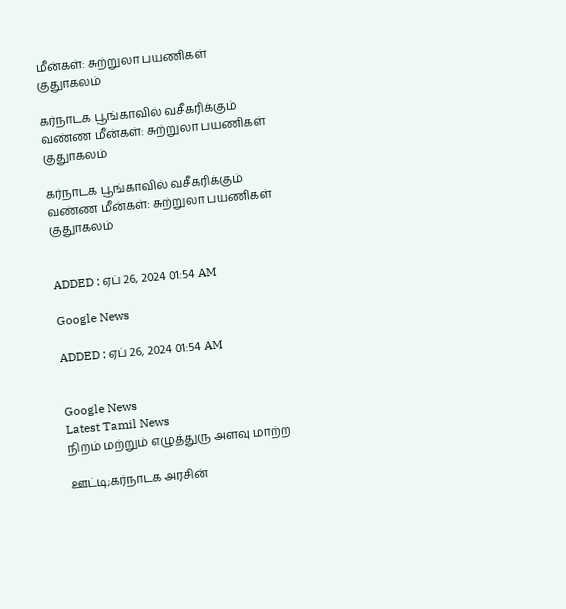மீன்கள்: சுற்றுலா பயணிகள் குதுாகலம்

கர்நாடக பூங்காவில் வசீகரிக்கும் வண்ண மீன்கள்: சுற்றுலா பயணிகள் குதுாகலம்

கர்நாடக பூங்காவில் வசீகரிக்கும் வண்ண மீன்கள்: சுற்றுலா பயணிகள் குதுாகலம்


ADDED : ஏப் 26, 2024 01:54 AM

Google News

ADDED : ஏப் 26, 2024 01:54 AM


Google News
Latest Tamil News
நிறம் மற்றும் எழுத்துரு அளவு மாற்ற

ஊட்டி;கர்நாடக அரசின்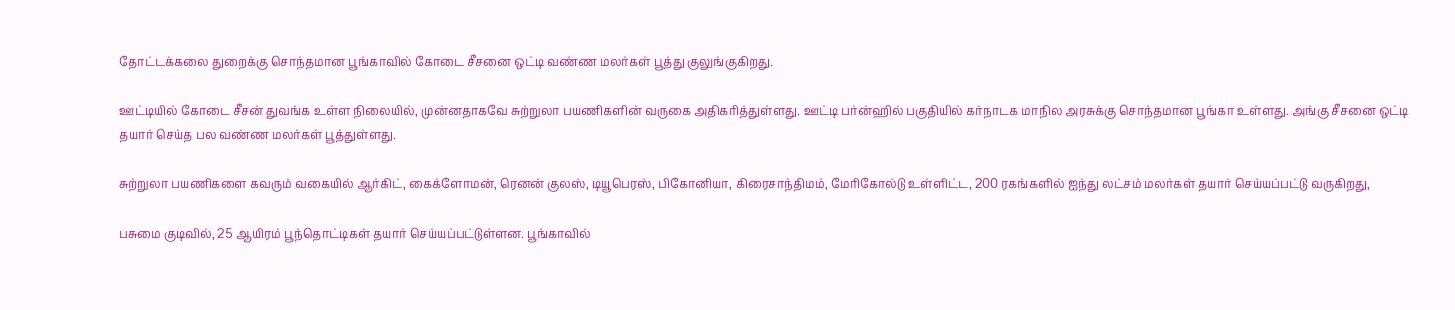தோட்டக்கலை துறைக்கு சொந்தமான பூங்காவில் கோடை சீசனை ஒட்டி வண்ண மலர்கள் பூத்து குலுங்குகிறது.

ஊட்டியில் கோடை சீசன் துவங்க உள்ள நிலையில், முன்னதாகவே சுற்றுலா பயணிகளின் வருகை அதிகரித்துள்ளது. ஊட்டி பர்ன்ஹில் பகுதியில் கர்நாடக மாநில அரசுக்கு சொந்தமான பூங்கா உள்ளது. அங்கு சீசனை ஒட்டி தயார் செய்த பல வண்ண மலர்கள் பூத்துள்ளது.

சுற்றுலா பயணிகளை கவரும் வகையில் ஆர்கிட், கைக்ளோமன், ரெனன் குலஸ், டியூபெரஸ், பிகோனியா, கிரைசாந்திமம், மேரிகோல்டு உள்ளிட்ட, 200 ரகங்களில் ஐந்து லட்சம் மலர்கள் தயார் செய்யப்பட்டு வருகிறது,

பசுமை குடிவில், 25 ஆயிரம் பூந்தொட்டிகள் தயார் செய்யப்பட்டுள்ளன. பூங்காவில்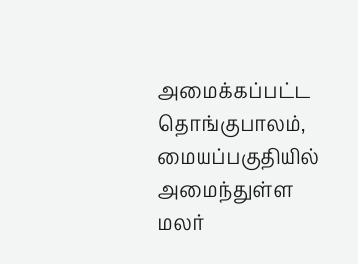அமைக்கப்பட்ட தொங்குபாலம், மையப்பகுதியில் அமைந்துள்ள மலர்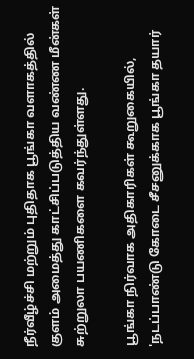நீர்வீழ்ச்சி மற்றும் புதிதாக பூங்கா வளாகத்தில் குளம் அமைத்து காட்சிப்படுத்திய வண்ண மீன்கள் சுற்றுலா பயணிகளை கவர்ந்துள்ளது.

பூங்கா நிர்வாக அதிகாரிகள் கூறுகையில், 'நடப்பாண்டு கோடை சீசனுக்காக பூங்கா தயார்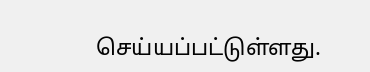செய்யப்பட்டுள்ளது.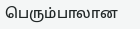பெரும்பாலான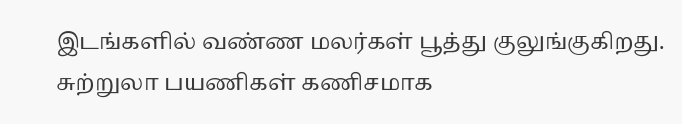இடங்களில் வண்ண மலர்கள் பூத்து குலுங்குகிறது. சுற்றுலா பயணிகள் கணிசமாக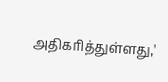அதிகரித்துள்ளது,'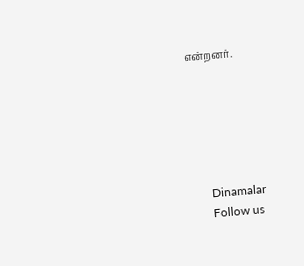என்றனர்.






      Dinamalar
      Follow us